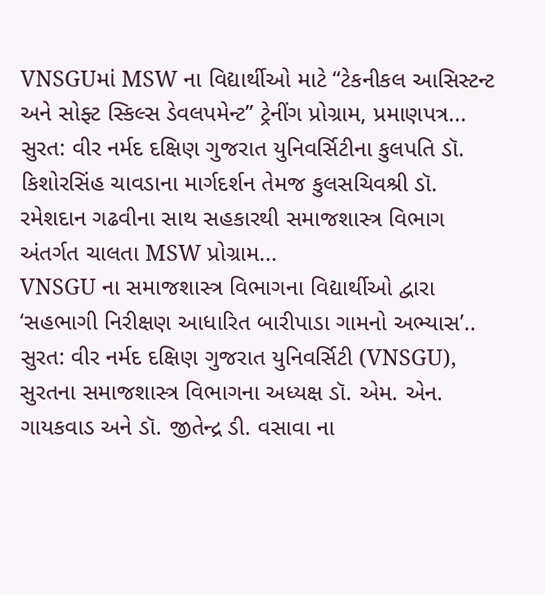VNSGUમાં MSW ના વિદ્યાર્થીઓ માટે “ટેકનીકલ આસિસ્ટન્ટ અને સોફ્ટ સ્કિલ્સ ડેવલપમેન્ટ” ટ્રેનીંગ પ્રોગ્રામ, પ્રમાણપત્ર...
સુરત: વીર નર્મદ દક્ષિણ ગુજરાત યુનિવર્સિટીના કુલપતિ ડૉ. કિશોરસિંહ ચાવડાના માર્ગદર્શન તેમજ કુલસચિવશ્રી ડૉ. રમેશદાન ગઢવીના સાથ સહકારથી સમાજશાસ્ત્ર વિભાગ અંતર્ગત ચાલતા MSW પ્રોગ્રામ...
VNSGU ના સમાજશાસ્ત્ર વિભાગના વિદ્યાર્થીઓ દ્વારા ‘સહભાગી નિરીક્ષણ આધારિત બારીપાડા ગામનો અભ્યાસ’..
સુરત: વીર નર્મદ દક્ષિણ ગુજરાત યુનિવર્સિટી (VNSGU), સુરતના સમાજશાસ્ત્ર વિભાગના અધ્યક્ષ ડૉ. એમ. એન. ગાયકવાડ અને ડૉ. જીતેન્દ્ર ડી. વસાવા ના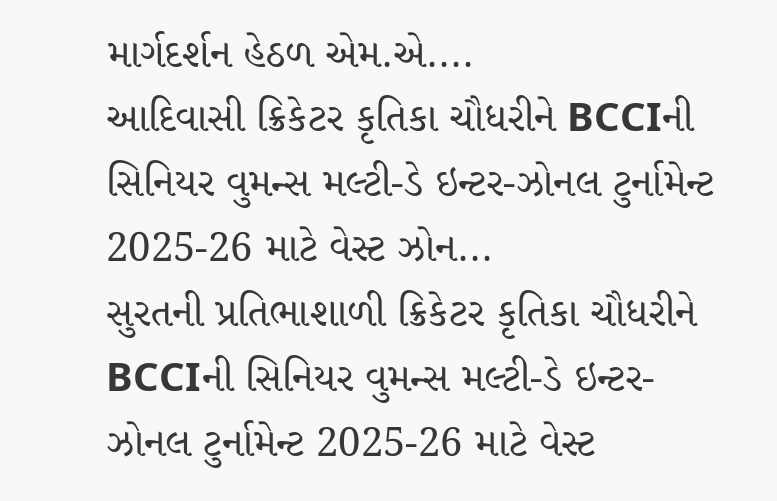માર્ગદર્શન હેઠળ એમ.એ....
આદિવાસી ક્રિકેટર કૃતિકા ચૌધરીને BCCIની સિનિયર વુમન્સ મલ્ટી-ડે ઇન્ટર-ઝોનલ ટુર્નામેન્ટ 2025-26 માટે વેસ્ટ ઝોન...
સુરતની પ્રતિભાશાળી ક્રિકેટર કૃતિકા ચૌધરીને BCCIની સિનિયર વુમન્સ મલ્ટી-ડે ઇન્ટર-ઝોનલ ટુર્નામેન્ટ 2025-26 માટે વેસ્ટ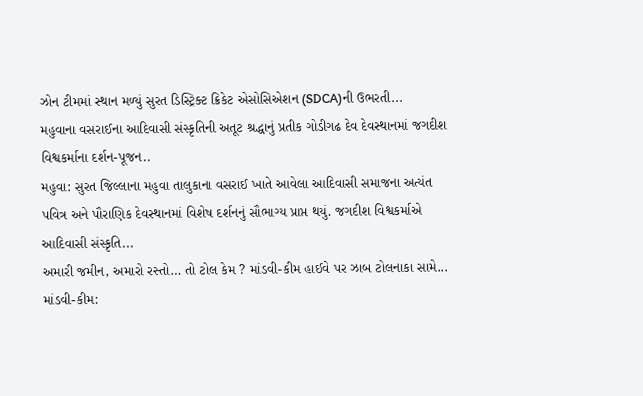ઝોન ટીમમાં સ્થાન મળ્યું સુરત ડિસ્ટ્રિક્ટ ક્રિકેટ એસોસિએશન (SDCA)ની ઉભરતી...
મહુવાના વસરાઈના આદિવાસી સંસ્કૃતિની અતૂટ શ્રદ્ધાનું પ્રતીક ગોડીગઢ દેવ દેવસ્થાનમાં જગદીશ વિશ્વકર્માના દર્શન-પૂજન..
મહુવા: સુરત જિલ્લાના મહુવા તાલુકાના વસરાઈ ખાતે આવેલા આદિવાસી સમાજના અત્યંત પવિત્ર અને પૌરાણિક દેવસ્થાનમાં વિશેષ દર્શનનું સૌભાગ્ય પ્રાપ્ત થયું. જગદીશ વિશ્વકર્માએ આદિવાસી સંસ્કૃતિ...
અમારી જમીન, અમારો રસ્તો… તો ટોલ કેમ ? માંડવી-કીમ હાઈવે પર ઝાબ ટોલનાકા સામે...
માંડવી-કીમ: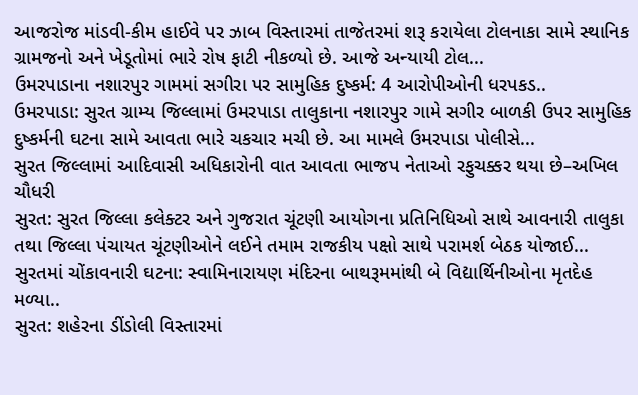આજરોજ માંડવી-કીમ હાઈવે પર ઝાબ વિસ્તારમાં તાજેતરમાં શરૂ કરાયેલા ટોલનાકા સામે સ્થાનિક ગ્રામજનો અને ખેડૂતોમાં ભારે રોષ ફાટી નીકળ્યો છે. આજે અન્યાયી ટોલ...
ઉમરપાડાના નશારપુર ગામમાં સગીરા પર સામુહિક દુષ્કર્મ: 4 આરોપીઓની ધરપકડ..
ઉમરપાડા: સુરત ગ્રામ્ય જિલ્લામાં ઉમરપાડા તાલુકાના નશારપુર ગામે સગીર બાળકી ઉપર સામુહિક દુષ્કર્મની ઘટના સામે આવતા ભારે ચકચાર મચી છે. આ મામલે ઉમરપાડા પોલીસે...
સુરત જિલ્લામાં આદિવાસી અધિકારોની વાત આવતા ભાજપ નેતાઓ રફુચક્કર થયા છે–અખિલ ચૌધરી
સુરત: સુરત જિલ્લા કલેક્ટર અને ગુજરાત ચૂંટણી આયોગના પ્રતિનિધિઓ સાથે આવનારી તાલુકા તથા જિલ્લા પંચાયત ચૂંટણીઓને લઈને તમામ રાજકીય પક્ષો સાથે પરામર્શ બેઠક યોજાઈ...
સુરતમાં ચોંકાવનારી ઘટના: સ્વામિનારાયણ મંદિરના બાથરૂમમાંથી બે વિદ્યાર્થિનીઓના મૃતદેહ મળ્યા..
સુરત: શહેરના ડીંડોલી વિસ્તારમાં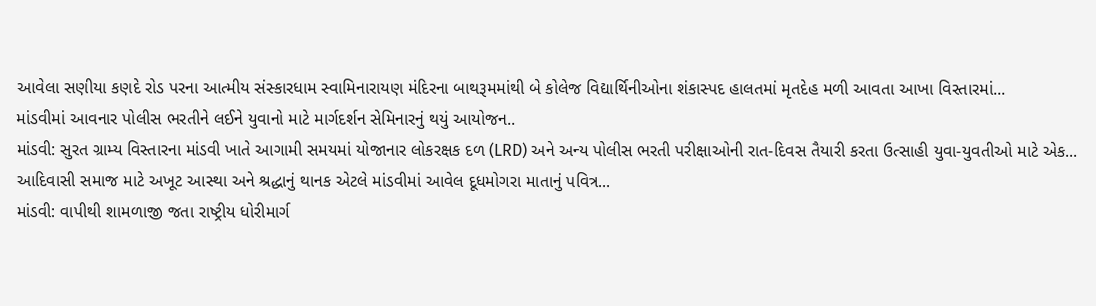આવેલા સણીયા કણદે રોડ પરના આત્મીય સંસ્કારધામ સ્વામિનારાયણ મંદિરના બાથરૂમમાંથી બે કોલેજ વિદ્યાર્થિનીઓના શંકાસ્પદ હાલતમાં મૃતદેહ મળી આવતા આખા વિસ્તારમાં...
માંડવીમાં આવનાર પોલીસ ભરતીને લઈને યુવાનો માટે માર્ગદર્શન સેમિનારનું થયું આયોજન..
માંડવી: સુરત ગ્રામ્ય વિસ્તારના માંડવી ખાતે આગામી સમયમાં યોજાનાર લોકરક્ષક દળ (LRD) અને અન્ય પોલીસ ભરતી પરીક્ષાઓની રાત-દિવસ તૈયારી કરતા ઉત્સાહી યુવા-યુવતીઓ માટે એક...
આદિવાસી સમાજ માટે અખૂટ આસ્થા અને શ્રદ્ધાનું થાનક એટલે માંડવીમાં આવેલ દૂધમોગરા માતાનું પવિત્ર...
માંડવી: વાપીથી શામળાજી જતા રાષ્ટ્રીય ધોરીમાર્ગ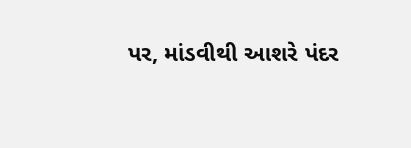પર, માંડવીથી આશરે પંદર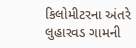કિલોમીટરના અંતરે લુહારવડ ગામની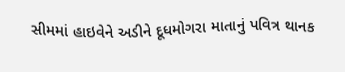સીમમાં હાઇવેને અડીને દૂધમોગરા માતાનું પવિત્ર થાનક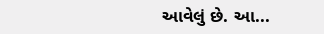આવેલું છે. આ...